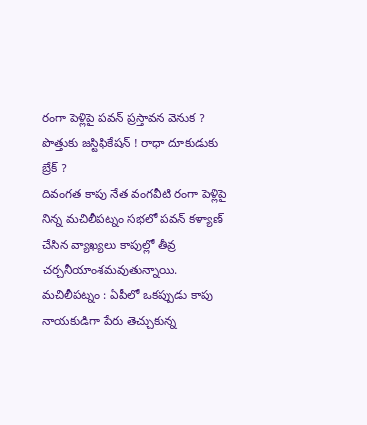రంగా పెళ్లిపై పవన్ ప్రస్తావన వెనుక ? పొత్తుకు జస్టిఫికేషన్ ! రాధా దూకుడుకు బ్రేక్ ?
దివంగత కాపు నేత వంగవీటి రంగా పెళ్లిపై నిన్న మచిలీపట్నం సభలో పవన్ కళ్యాణ్ చేసిన వ్యాఖ్యలు కాపుల్లో తీవ్ర చర్చనీయాంశమవుతున్నాయి.
మచిలీపట్నం : ఏపీలో ఒకప్పుడు కాపు నాయకుడిగా పేరు తెచ్చుకున్న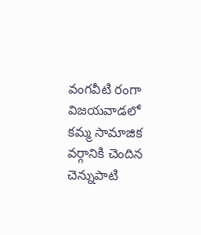వంగవీటి రంగా విజయవాడలో కమ్మ సామాజిక వర్గానికి చెందిన చెన్నుపాటి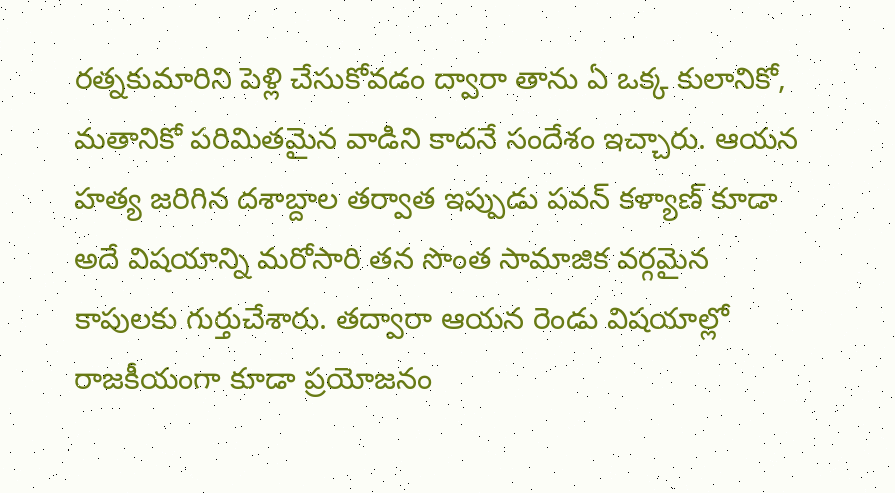రత్నకుమారిని పెళ్లి చేసుకోవడం ద్వారా తాను ఏ ఒక్క కులానికో, మతానికో పరిమితమైన వాడిని కాదనే సందేశం ఇచ్చారు. ఆయన హత్య జరిగిన దశాబ్దాల తర్వాత ఇప్పుడు పవన్ కళ్యాణ్ కూడా అదే విషయాన్ని మరోసారి తన సొంత సామాజిక వర్గమైన కాపులకు గుర్తుచేశారు. తద్వారా ఆయన రెండు విషయాల్లో రాజకీయంగా కూడా ప్రయోజనం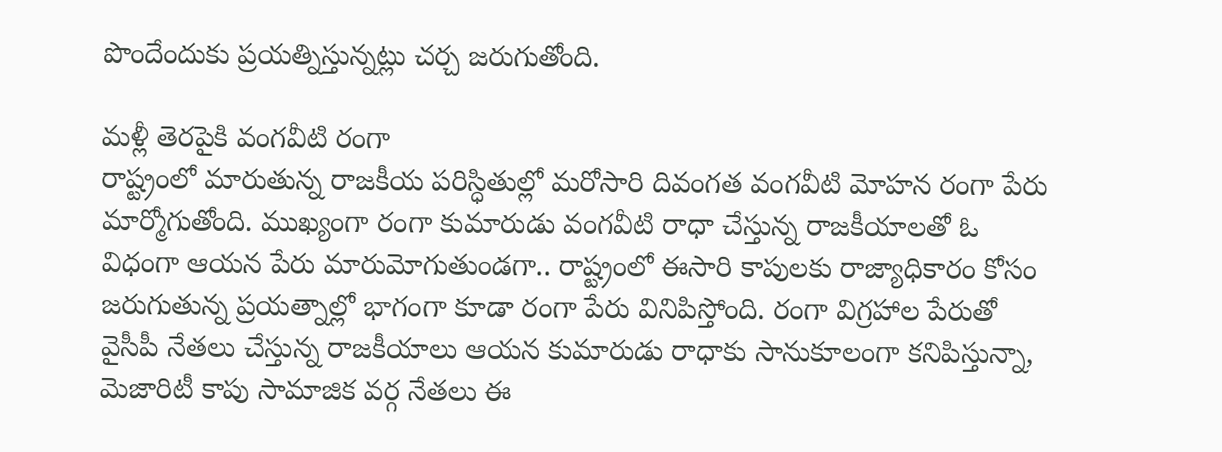పొందేందుకు ప్రయత్నిస్తున్నట్లు చర్చ జరుగుతోంది.

మళ్లీ తెరపైకి వంగవీటి రంగా
రాష్ట్రంలో మారుతున్న రాజకీయ పరిస్ధితుల్లో మరోసారి దివంగత వంగవీటి మోహన రంగా పేరు మార్మోగుతోంది. ముఖ్యంగా రంగా కుమారుడు వంగవీటి రాధా చేస్తున్న రాజకీయాలతో ఓ విధంగా ఆయన పేరు మారుమోగుతుండగా.. రాష్ట్రంలో ఈసారి కాపులకు రాజ్యాధికారం కోసం జరుగుతున్న ప్రయత్నాల్లో భాగంగా కూడా రంగా పేరు వినిపిస్తోంది. రంగా విగ్రహాల పేరుతో వైసీపీ నేతలు చేస్తున్న రాజకీయాలు ఆయన కుమారుడు రాధాకు సానుకూలంగా కనిపిస్తున్నా, మెజారిటీ కాపు సామాజిక వర్గ నేతలు ఈ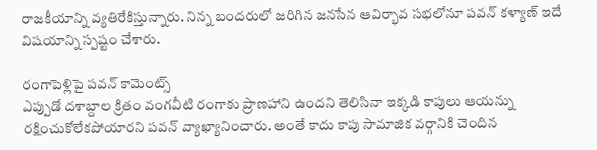రాజకీయాన్ని వ్యతిరేకిస్తున్నారు. నిన్న బందరులో జరిగిన జనసేన ఆవిర్భావ సభలోనూ పవన్ కళ్యాణ్ ఇదే విషయాన్ని స్పష్టం చేశారు.

రంగాపెళ్లిపై పవన్ కామెంట్స్
ఎప్పుడో దశాబ్దాల క్రితం వంగవీటి రంగాకు ప్రాణహాని ఉందని తెలిసినా ఇక్కడి కాపులు ఆయన్ను రక్షించుకోలేకపోయారని పవన్ వ్యాఖ్యానించారు. అంతే కాదు కాపు సామాజిక వర్గానికి చెందిన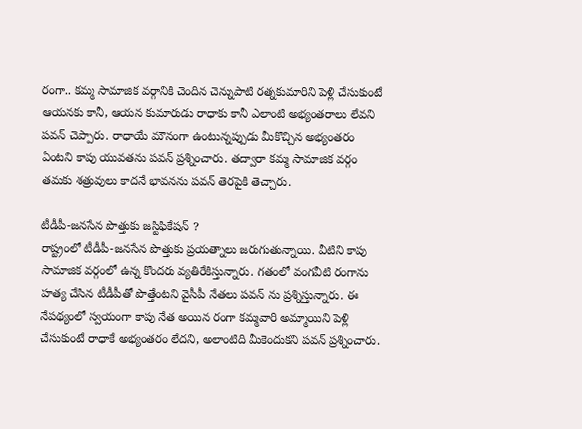రంగా.. కమ్మ సామాజిక వర్గానికి చెందిన చెన్నుపాటి రత్నకుమారిని పెళ్లి చేసుకుంటే ఆయనకు కానీ, ఆయన కుమారుడు రాధాకు కానీ ఎలాంటి అభ్యంతరాలు లేవని పవన్ చెప్పారు. రాధాయే మౌనంగా ఉంటున్నప్పుడు మీకొచ్చిన అభ్యంతరం ఏంటని కాపు యువతను పవన్ ప్రశ్నించారు. తద్వారా కమ్మ సామాజిక వర్గం తమకు శత్రువులు కాదనే భావనను పవన్ తెరపైకి తెచ్చారు.

టీడీపీ-జనసేన పొత్తుకు జస్టిఫికేషన్ ?
రాష్ట్రంలో టీడీపీ-జనసేన పొత్తుకు ప్రయత్నాలు జరుగుతున్నాయి. వీటిని కాపు సామాజిక వర్గంలో ఉన్న కొందరు వ్యతిరేకిస్తున్నారు. గతంలో వంగవీటి రంగాను హత్య చేసిన టీడీపీతో పొత్తేంటని వైసీపీ నేతలు పవన్ ను ప్రశ్నిస్తున్నారు. ఈ నేపథ్యంలో స్వయంగా కాపు నేత అయిన రంగా కమ్మవారి అమ్మాయిని పెళ్లి చేసుకుంటే రాధాకే అభ్యంతరం లేదని, అలాంటిది మీకెందుకని పవన్ ప్రశ్నించారు.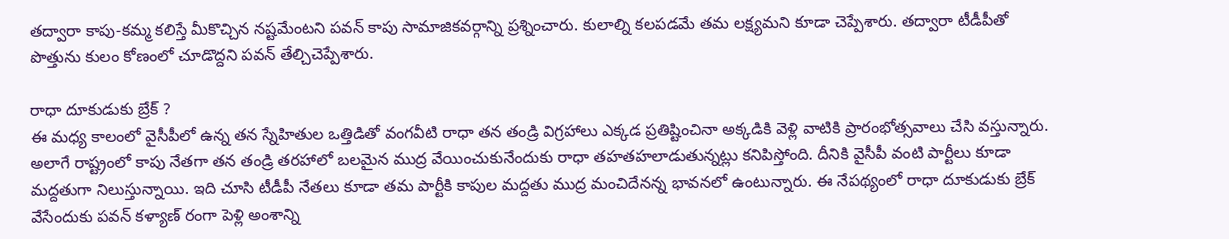తద్వారా కాపు-కమ్మ కలిస్తే మీకొచ్చిన నష్టమేంటని పవన్ కాపు సామాజికవర్గాన్ని ప్రశ్నించారు. కులాల్ని కలపడమే తమ లక్ష్యమని కూడా చెప్పేశారు. తద్వారా టీడీపీతో పొత్తును కులం కోణంలో చూడొద్దని పవన్ తేల్చిచెప్పేశారు.

రాధా దూకుడుకు బ్రేక్ ?
ఈ మధ్య కాలంలో వైసీపీలో ఉన్న తన స్నేహితుల ఒత్తిడితో వంగవీటి రాధా తన తండ్రి విగ్రహాలు ఎక్కడ ప్రతిష్టించినా అక్కడికి వెళ్లి వాటికి ప్రారంభోత్సవాలు చేసి వస్తున్నారు. అలాగే రాష్ట్రంలో కాపు నేతగా తన తండ్రి తరహాలో బలమైన ముద్ర వేయించుకునేందుకు రాధా తహతహలాడుతున్నట్లు కనిపిస్తోంది. దీనికి వైసీపీ వంటి పార్టీలు కూడా మద్దతుగా నిలుస్తున్నాయి. ఇది చూసి టీడీపీ నేతలు కూడా తమ పార్టీకి కాపుల మద్దతు ముద్ర మంచిదేనన్న భావనలో ఉంటున్నారు. ఈ నేపథ్యంలో రాధా దూకుడుకు బ్రేక్ వేసేందుకు పవన్ కళ్యాణ్ రంగా పెళ్లి అంశాన్ని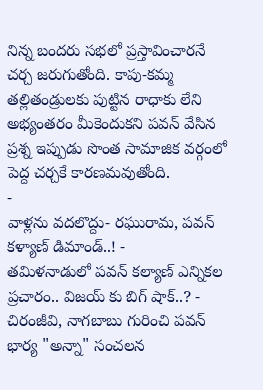నిన్న బందరు సభలో ప్రస్తావించారనే చర్చ జరుగుతోంది. కాపు-కమ్మ తల్లితండ్రులకు పుట్టిన రాధాకు లేని అభ్యంతరం మీకెందుకని పవన్ వేసిన ప్రశ్న ఇప్పుడు సొంత సామాజిక వర్గంలో పెద్ద చర్చకే కారణమవుతోంది.
-
వాళ్లను వదలొద్దు- రఘురామ, పవన్ కళ్యాణ్ డిమాండ్..! -
తమిళనాడులో పవన్ కల్యాణ్ ఎన్నికల ప్రచారం.. విజయ్ కు బిగ్ షాక్..? -
చిరంజీవి, నాగబాబు గురించి పవన్ భార్య "అన్నా" సంచలన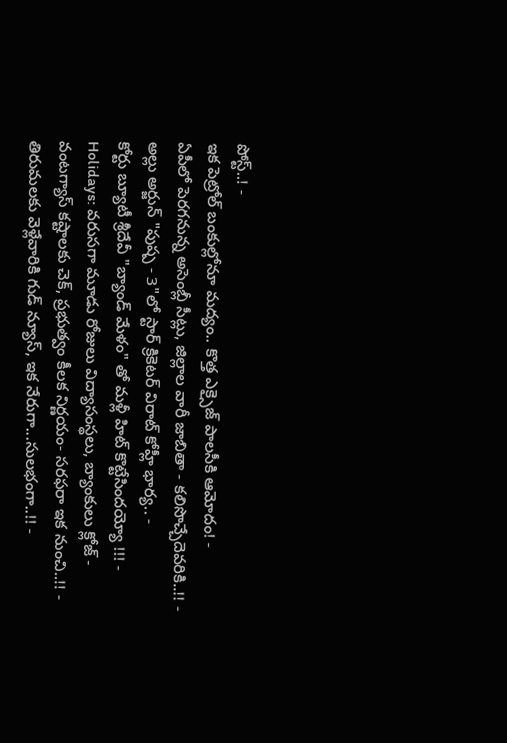పోస్ట్..! -
ఇక పెట్రోల్ బంకుల్లోనూ మద్యం.. కొత్త ఎక్సైజ్ పాలసీకి ఆమోదం! -
ఏపీలో పెరగనున్న అసెంబ్లీ సీట్లు, జిల్లాల వారీ జాబితా - కలిసొచ్చేదెవరికి..!! -
అల్లు అర్జున్ "పుష్ప - 3"లో స్టార్ క్రికెటర్ విరాట్ కోహ్లీ భార్య.. -
కోర్టు బ్యూటీ శ్రీదేవీ "బ్యాండ్ మేళం" తో మళ్లీ హిట్ కొట్టేసిందయ్యో !!! -
Holidays: వరుసగా మూడు రోజులు విద్యాసంస్థలు, బ్యాంకులు క్లోజ్ -
వంటగ్యాస్ కష్టాలకు చెక్, ప్రభుత్వం కీలక నిర్ణయం- సరఫరా ఇక నుంచి..!! -
తిరుమలకు వెళ్లేవారికి గుడ్ న్యూస్, ఇక నేరుగా...సులభంగా..!! -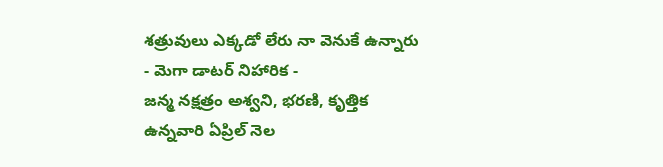శత్రువులు ఎక్కడో లేరు నా వెనుకే ఉన్నారు - మెగా డాటర్ నిహారిక -
జన్మ నక్షత్రం అశ్వని, భరణి, కృత్తిక ఉన్నవారి ఏప్రిల్ నెల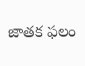జాతక ఫలం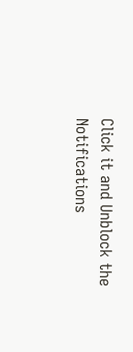Click it and Unblock the Notifications